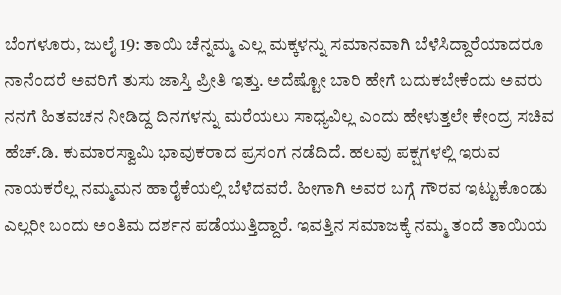ಬೆಂಗಳೂರು, ಜುಲೈ 19: ತಾಯಿ ಚೆನ್ನಮ್ಮ ಎಲ್ಲ ಮಕ್ಕಳನ್ನು ಸಮಾನವಾಗಿ ಬೆಳೆಸಿದ್ದಾರೆಯಾದರೂ ನಾನೆಂದರೆ ಅವರಿಗೆ ತುಸು ಜಾಸ್ತಿ ಪ್ರೀತಿ ಇತ್ತು. ಅದೆಷ್ಟೋ ಬಾರಿ ಹೇಗೆ ಬದುಕಬೇಕೆಂದು ಅವರು ನನಗೆ ಹಿತವಚನ ನೀಡಿದ್ದ ದಿನಗಳನ್ನು ಮರೆಯಲು ಸಾಧ್ಯವಿಲ್ಲ ಎಂದು ಹೇಳುತ್ತಲೇ ಕೇಂದ್ರ ಸಚಿವ ಹೆಚ್.ಡಿ. ಕುಮಾರಸ್ವಾಮಿ ಭಾವುಕರಾದ ಪ್ರಸಂಗ ನಡೆದಿದೆ. ಹಲವು ಪಕ್ಷಗಳಲ್ಲಿ ಇರುವ ನಾಯಕರೆಲ್ಲ ನಮ್ಮಮನ ಹಾರೈಕೆಯಲ್ಲಿ ಬೆಳೆದವರೆ. ಹೀಗಾಗಿ ಅವರ ಬಗ್ಗೆ ಗೌರವ ಇಟ್ಟುಕೊಂಡು ಎಲ್ಲರೀ ಬಂದು ಅಂತಿಮ ದರ್ಶನ ಪಡೆಯುತ್ತಿದ್ದಾರೆ. ಇವತ್ತಿನ ಸಮಾಜಕ್ಕೆ ನಮ್ಮ ತಂದೆ ತಾಯಿಯ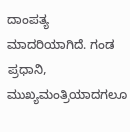ದಾಂಪತ್ಯ ಮಾದರಿಯಾಗಿದೆ. ಗಂಡ ಪ್ರಧಾನಿ, ಮುಖ್ಯಮಂತ್ರಿಯಾದಗಲೂ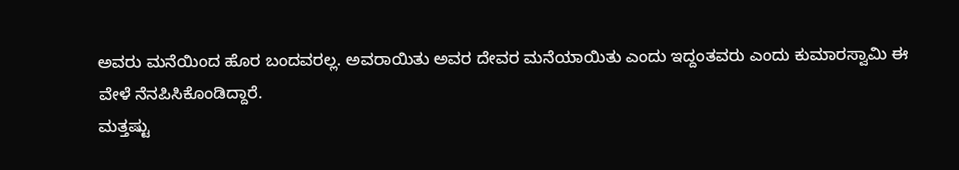ಅವರು ಮನೆಯಿಂದ ಹೊರ ಬಂದವರಲ್ಲ. ಅವರಾಯಿತು ಅವರ ದೇವರ ಮನೆಯಾಯಿತು ಎಂದು ಇದ್ದಂತವರು ಎಂದು ಕುಮಾರಸ್ವಾಮಿ ಈ ವೇಳೆ ನೆನಪಿಸಿಕೊಂಡಿದ್ದಾರೆ.
ಮತ್ತಷ್ಟು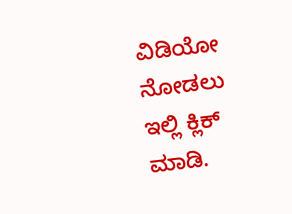ವಿಡಿಯೋ ನೋಡಲು ಇಲ್ಲಿ ಕ್ಲಿಕ್ ಮಾಡಿ.